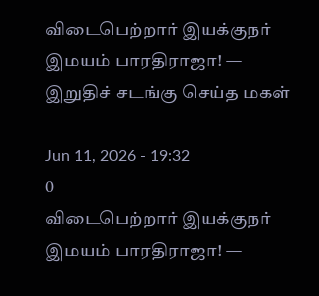விடைபெற்றார் இயக்குநர் இமயம் பாரதிராஜா! — இறுதிச் சடங்கு செய்த மகள்

Jun 11, 2026 - 19:32
0
விடைபெற்றார் இயக்குநர் இமயம் பாரதிராஜா! —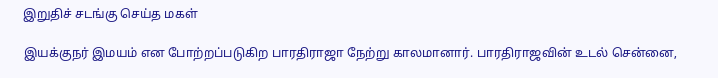இறுதிச் சடங்கு செய்த மகள்

இயக்குநர் இமயம் என போற்றப்படுகிற பாரதிராஜா நேற்று காலமானார். பாரதிராஜவின் உடல் சென்னை,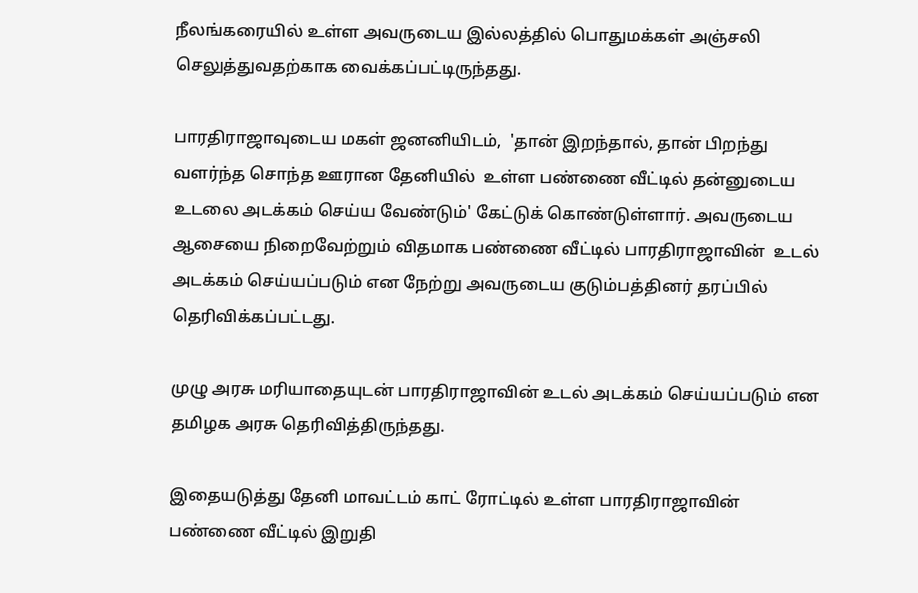நீலங்கரையில் உள்ள அவருடைய இல்லத்தில் பொதுமக்கள் அஞ்சலி செலுத்துவதற்காக வைக்கப்பட்டிருந்தது.

பாரதிராஜாவுடைய மகள் ஜனனியிடம்,  'தான் இறந்தால், தான் பிறந்து வளர்ந்த சொந்த ஊரான தேனியில்  உள்ள பண்ணை வீட்டில் தன்னுடைய உடலை அடக்கம் செய்ய வேண்டும்' கேட்டுக் கொண்டுள்ளார். அவருடைய ஆசையை நிறைவேற்றும் விதமாக பண்ணை வீட்டில் பாரதிராஜாவின்  உடல் அடக்கம் செய்யப்படும் என நேற்று அவருடைய குடும்பத்தினர் தரப்பில்  தெரிவிக்கப்பட்டது.

முழு அரசு மரியாதையுடன் பாரதிராஜாவின் உடல் அடக்கம் செய்யப்படும் என தமிழக அரசு தெரிவித்திருந்தது.

இதையடுத்து தேனி மாவட்டம் காட் ரோட்டில் உள்ள பாரதிராஜாவின் பண்ணை வீட்டில் இறுதி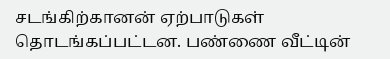சடங்கிற்கானன் ஏற்பாடுகள் தொடங்கப்பட்டன. பண்ணை வீட்டின்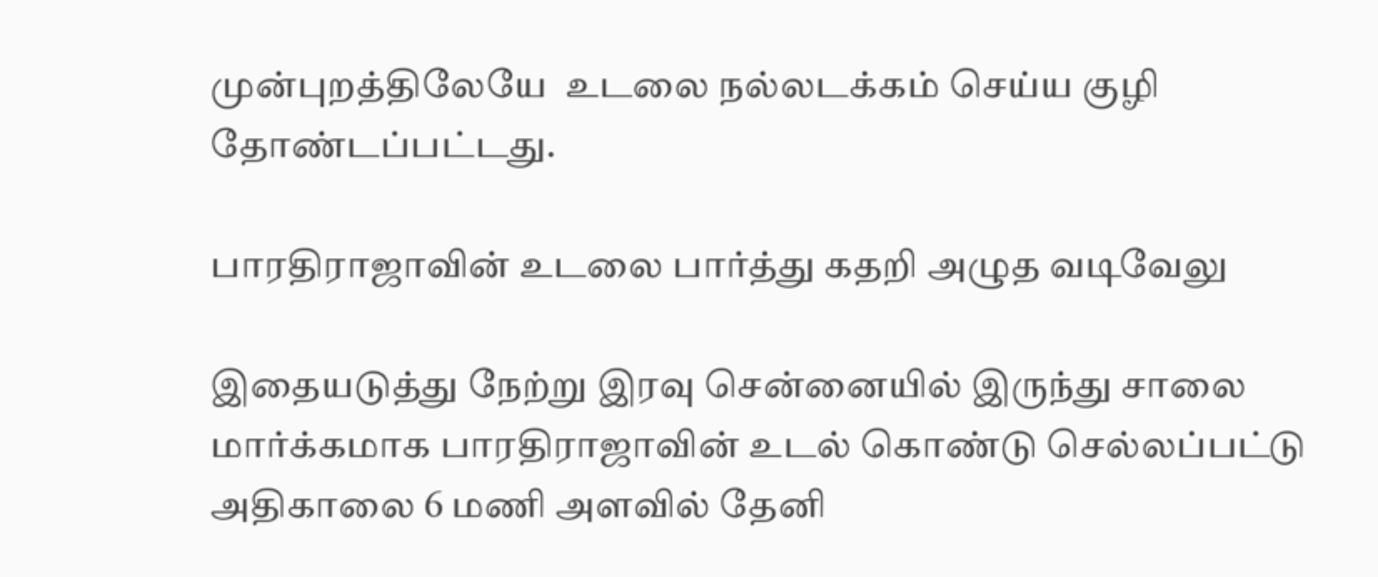முன்புறத்திலேயே  உடலை நல்லடக்கம் செய்ய குழி தோண்டப்பட்டது.

பாரதிராஜாவின் உடலை பார்த்து கதறி அழுத வடிவேலு

இதையடுத்து நேற்று இரவு சென்னையில் இருந்து சாலை மார்க்கமாக பாரதிராஜாவின் உடல் கொண்டு செல்லப்பட்டு அதிகாலை 6 மணி அளவில் தேனி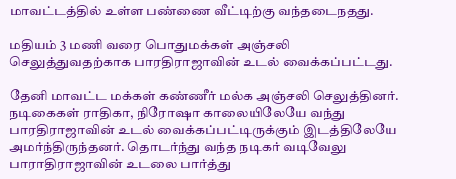மாவட்டத்தில் உள்ள பண்ணை வீட்டிற்கு வந்தடைநதது.

மதியம் 3 மணி வரை பொதுமக்கள் அஞ்சலி செலுத்துவதற்காக பாரதிராஜாவின் உடல் வைக்கப்பட்டது.

தேனி மாவட்ட மக்கள் கண்ணீர் மல்க அஞ்சலி செலுத்தினர். நடிகைகள் ராதிகா, நிரோஷா காலையிலேயே வந்து பாரதிராஜாவின் உடல் வைக்கப்பட்டிருக்கும் இடத்திலேயே அமர்ந்திருந்தனர். தொடர்ந்து வந்த நடிகர் வடிவேலு  பாராதிராஜாவின் உடலை பார்த்து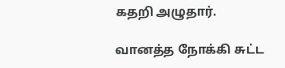கதறி அழுதார்.

வானத்த நோக்கி சுட்ட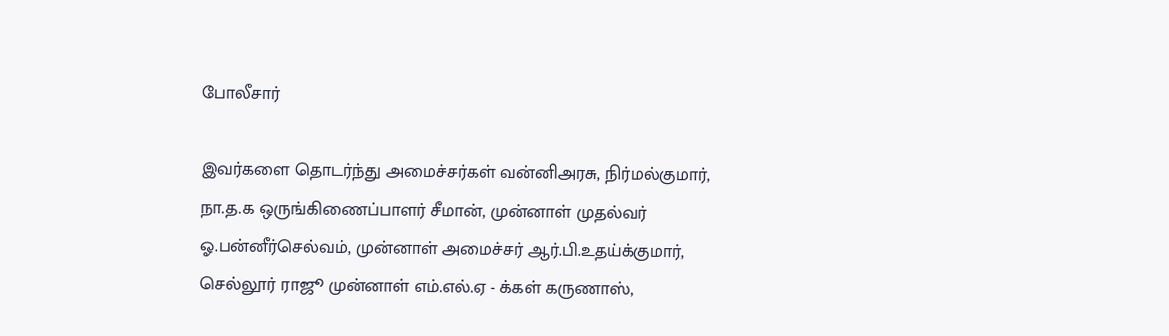போலீசார்

இவர்களை தொடர்ந்து அமைச்சர்கள் வன்னிஅரசு, நிர்மல்குமார், நா.த.க ஒருங்கிணைப்பாளர் சீமான், முன்னாள் முதல்வர் ஓ.பன்னீர்செல்வம், முன்னாள் அமைச்சர் ஆர்.பி.உதய்க்குமார், செல்லூர் ராஜூ முன்னாள் எம்.எல்.ஏ - க்கள் கருணாஸ்,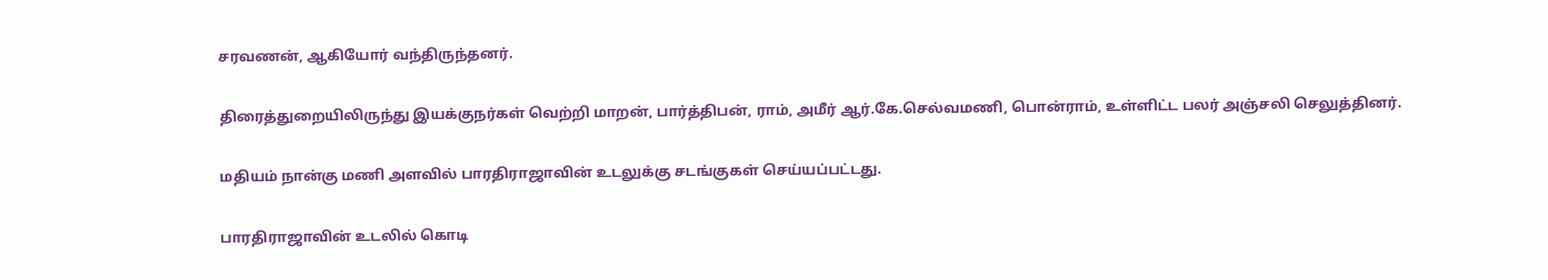சரவணன், ஆகியோர் வந்திருந்தனர்.

திரைத்துறையிலிருந்து இயக்குநர்கள் வெற்றி மாறன், பார்த்திபன், ராம், அமீர் ஆர்.கே.செல்வமணி, பொன்ராம், உள்ளிட்ட பலர் அஞ்சலி செலுத்தினர்.

மதியம் நான்கு மணி அளவில் பாரதிராஜாவின் உடலுக்கு சடங்குகள் செய்யப்பட்டது.

பாரதிராஜாவின் உடலில் கொடி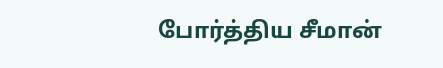போர்த்திய சீமான்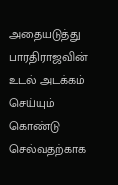அதையடுத்து பாரதிராஜவின் உடல் அடக்கம் செய்யும் கொண்டு செல்வதற்காக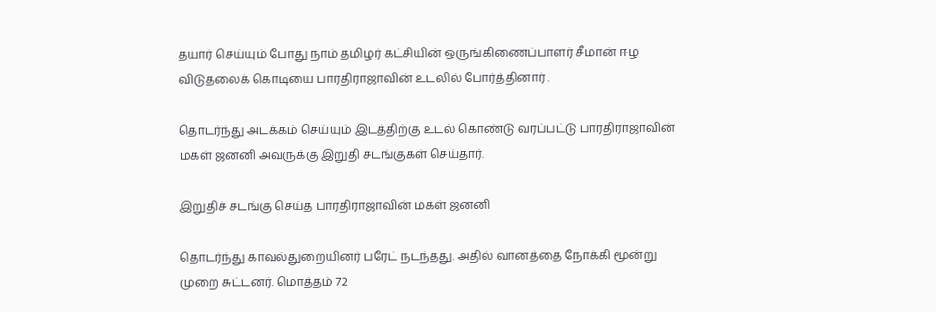தயார் செய்யும் போது நாம் தமிழர் கட்சியின் ஒருங்கிணைப்பாளர் சீமான் ஈழ விடுதலைக் கொடியை பாரதிராஜாவின் உடலில் போர்த்தினார் .

தொடர்ந்து அடக்கம் செய்யும் இடத்திற்கு உடல் கொண்டு வரப்பட்டு பாரதிராஜாவின் மகள் ஜனனி அவருக்கு இறுதி சடங்குகள் செய்தார்.

இறுதிச் சடங்கு செய்த பாரதிராஜாவின் மகள் ஜனனி

தொடர்ந்து காவல்துறையினர் பரேட் நடந்தது. அதில் வானத்தை நோக்கி மூன்று முறை சுட்டனர். மொத்தம் 72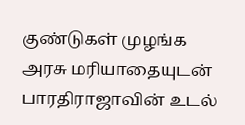குண்டுகள் முழங்க அரசு மரியாதையுடன் பாரதிராஜாவின் உடல்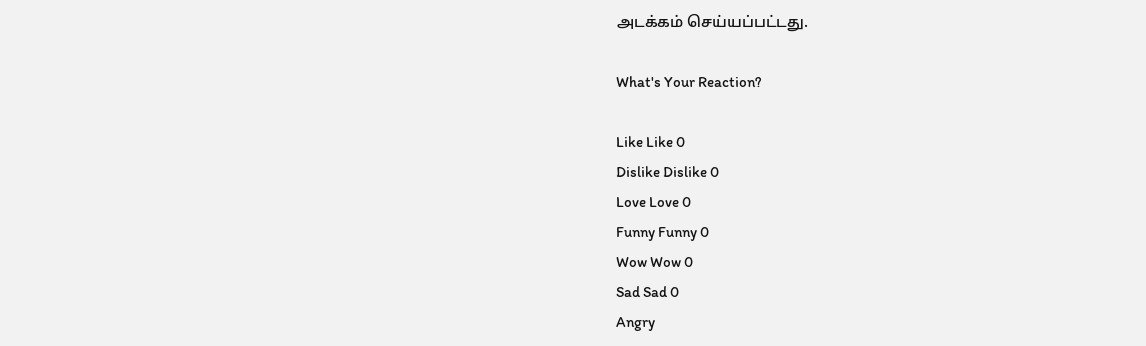அடக்கம் செய்யப்பட்டது.

What's Your Reaction?

Like Like 0
Dislike Dislike 0
Love Love 0
Funny Funny 0
Wow Wow 0
Sad Sad 0
Angry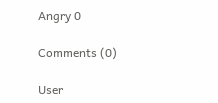Angry 0

Comments (0)

User